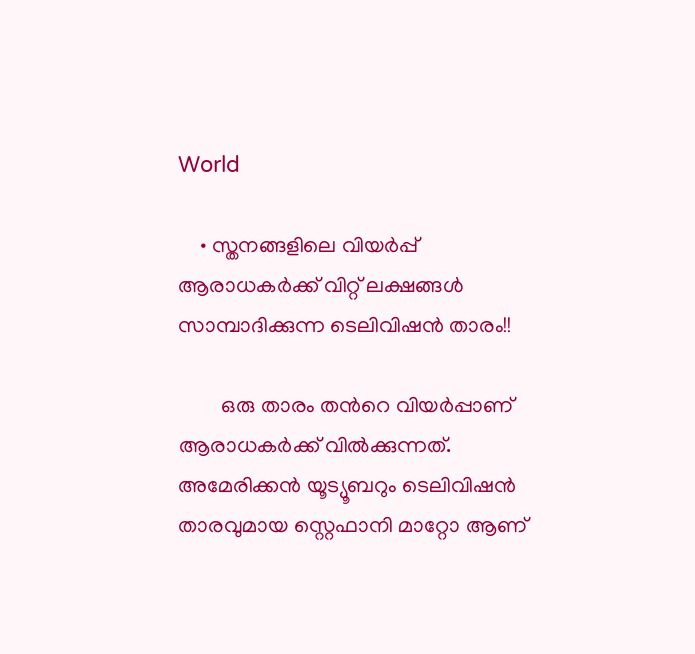World

    • സ്തനങ്ങളിലെ വിയര്‍പ്പ് ആരാധകര്‍ക്ക് വിറ്റ് ലക്ഷങ്ങൾ സാമ്പാദിക്കുന്ന ടെലിവിഷന്‍ താരം!!

        ഒരു താരം തന്‍റെ വിയര്‍പ്പാണ് ആരാധകര്‍ക്ക് വില്‍ക്കുന്നത്. അമേരിക്കന്‍ യൂട്യൂബറും ടെലിവിഷന്‍ താരവുമായ സ്റ്റെഫാനി മാറ്റോ ആണ്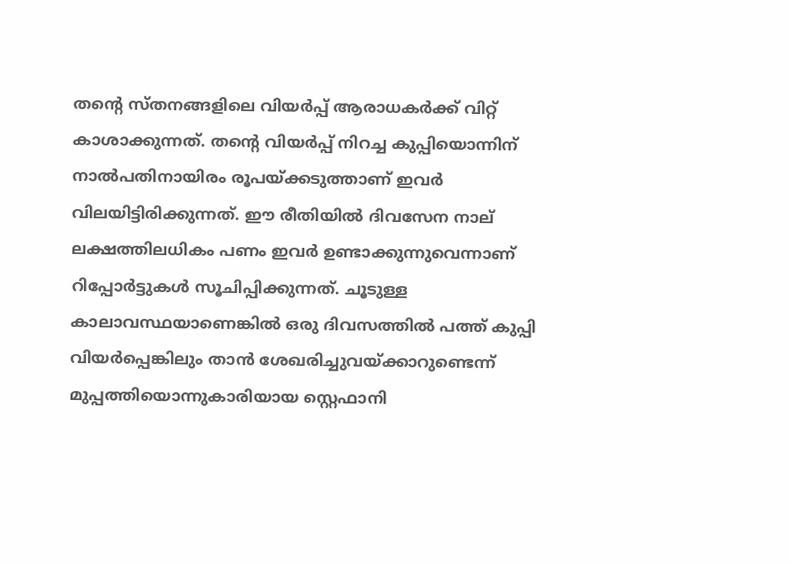തന്‍റെ സ്തനങ്ങളിലെ വിയര്‍പ്പ് ആരാധകര്‍ക്ക് വിറ്റ് കാശാക്കുന്നത്. തന്‍റെ വിയര്‍പ്പ് നിറച്ച കുപ്പിയൊന്നിന് നാല്‍പതിനായിരം രൂപയ്ക്കടുത്താണ് ഇവര്‍ വിലയിട്ടിരിക്കുന്നത്. ഈ രീതിയില്‍ ദിവസേന നാല് ലക്ഷത്തിലധികം പണം ഇവര്‍ ഉണ്ടാക്കുന്നുവെന്നാണ് റിപ്പോര്‍ട്ടുകള്‍ സൂചിപ്പിക്കുന്നത്. ചൂടുള്ള കാലാവസ്ഥയാണെങ്കില്‍ ഒരു ദിവസത്തില്‍ പത്ത് കുപ്പി വിയര്‍പ്പെങ്കിലും താന്‍ ശേഖരിച്ചുവയ്ക്കാറുണ്ടെന്ന് മുപ്പത്തിയൊന്നുകാരിയായ സ്റ്റെഫാനി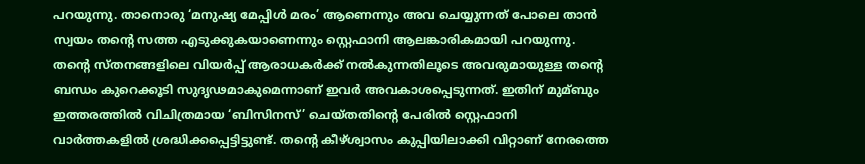പറയുന്നു. താനൊരു ‘മനുഷ്യ മേപ്പിള്‍ മരം’ ആണെന്നും അവ ചെയ്യുന്നത് പോലെ താന്‍ സ്വയം തന്‍റെ സത്ത എടുക്കുകയാണെന്നും സ്റ്റെഫാനി ആലങ്കാരികമായി പറയുന്നു. തന്‍റെ സ്തനങ്ങളിലെ വിയര്‍പ്പ് ആരാധകര്‍ക്ക് നല്‍കുന്നതിലൂടെ അവരുമായുള്ള തന്‍റെ ബന്ധം കുറെക്കൂടി സുദൃഢമാകുമെന്നാണ് ഇവര്‍ അവകാശപ്പെടുന്നത്. ഇതിന് മുമ്ബും ഇത്തരത്തില്‍ വിചിത്രമായ ‘ബിസിനസ്’ ചെയ്തതിന്‍റെ പേരില്‍ സ്റ്റെഫാനി വാര്‍ത്തകളില്‍ ശ്രദ്ധിക്കപ്പെട്ടിട്ടുണ്ട്. തന്‍റെ കീഴ്ശ്വാസം കുപ്പിയിലാക്കി വിറ്റാണ് നേരത്തെ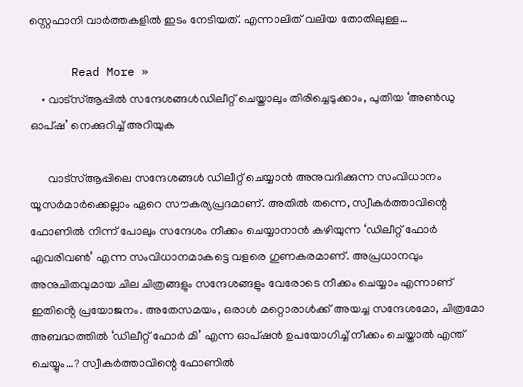സ്റ്റെഫാനി വാര്‍ത്തകളില്‍ ഇടം നേടിയത്. എന്നാലിത് വലിയ തോതിലുള്ള…

      Read More »
    • വാട്സ്ആപ്പിൽ സന്ദേശങ്ങൾഡിലീറ്റ് ചെയ്താലും തിരിച്ചെടുക്കാം, പുതിയ ‘അൺഡു ഓപ്ഷ’ നെക്കുറിച്ച് അറിയുക

      വാട്സ്ആപ്പിലെ സന്ദേശങ്ങൾ ഡിലീറ്റ് ചെയ്യാൻ അനുവദിക്കുന്ന സംവിധാനം യൂസർമാർക്കെല്ലാം ഏറെ സൗകര്യപ്രദമാണ്. അതിൽ തന്നെ, സ്വീകർത്താവിന്റെ ഫോണിൽ നിന്ന് പോലും സന്ദേശം നീക്കം ചെയ്യാനാൻ കഴിയുന്ന ‘ഡിലീറ്റ് ഫോർ എവരിവൺ’ എന്ന സംവിധാനമാകട്ടെ വളരെ ഗുണകരമാണ്. അപ്രധാനവും അനുചിതവുമായ ചില ചിത്രങ്ങളും സന്ദേശങ്ങളും വേരോടെ നീക്കം ചെയ്യാം എന്നാണ് ഇതിൻ്റെ പ്രയോജനം. അതേസമയം, ഒരാൾ മറ്റൊരാൾക്ക് അയച്ച സന്ദേശമോ, ചിത്രമോ അബദ്ധത്തിൽ ‘ഡിലീറ്റ് ഫോർ മി’ എന്ന ഓപ്ഷൻ ഉപയോഗിച്ച് നീക്കം ചെയ്താൽ എന്ത് ചെയ്യും…? സ്വീകർത്താവിന്റെ ഫോണിൽ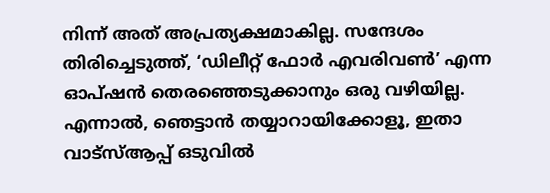നിന്ന് അത് അപ്രത്യക്ഷമാകില്ല. സന്ദേശം തിരിച്ചെടുത്ത്, ‘ഡിലീറ്റ് ഫോർ എവരിവൺ’ എന്ന ഓപ്ഷൻ തെരഞ്ഞെടുക്കാനും ഒരു വഴിയില്ല. എന്നാൽ, ഞെട്ടാൻ തയ്യാറായിക്കോളൂ, ഇതാ വാട്സ്ആപ്പ് ഒടുവിൽ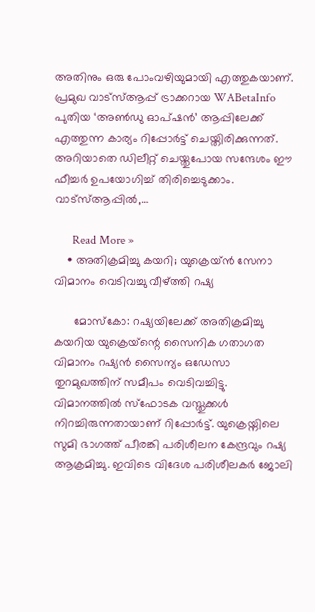അതിനും ഒരു പോംവഴിയുമായി എത്തുകയാണ്. പ്രമുഖ വാട്സ്ആപ്പ് ട്രാക്കറായ WABetaInfo പുതിയ ‘അൺഡു ഓപ്ഷൻ’ ആപ്പിലേക്ക് എത്തുന്ന കാര്യം റിപ്പോർട്ട് ചെയ്തിരിക്കുന്നത്. അറിയാതെ ഡിലീറ്റ് ചെയ്തുപോയ സന്ദേശം ഈ ഫീച്ചർ ഉപയോഗിച്ച് തിരിച്ചെടുക്കാം. വാട്സ്ആപ്പിൽ,…

      Read More »
    • അതിക്രമിച്ചു കയറി; യുക്രെയ്ൻ സേനാ വിമാനം വെടിവച്ചു വീഴ്ത്തി റഷ്യ

      മോസ്‌കോ: റഷ്യയിലേക്ക് അതിക്രമിച്ചു കയറിയ യുക്രെയ്‌ന്റെ സൈനിക ഗതാഗത വിമാനം റഷ്യൻ സൈന്യം ഒഡേസാ തുറമുഖത്തിന് സമീപം വെടിവച്ചിട്ടു. വിമാനത്തിൽ സ്‌ഫോടക വസ്തുക്കൾ നിറച്ചിരുന്നതായാണ് റിപ്പോർട്ട്. യുക്രെയ്നിലെ സുമി ഭാഗത്ത് പീരങ്കി പരിശീലന കേന്ദ്രവും റഷ്യ ആക്രമിച്ചു. ഇവിടെ വിദേശ പരിശീലകർ ജോലി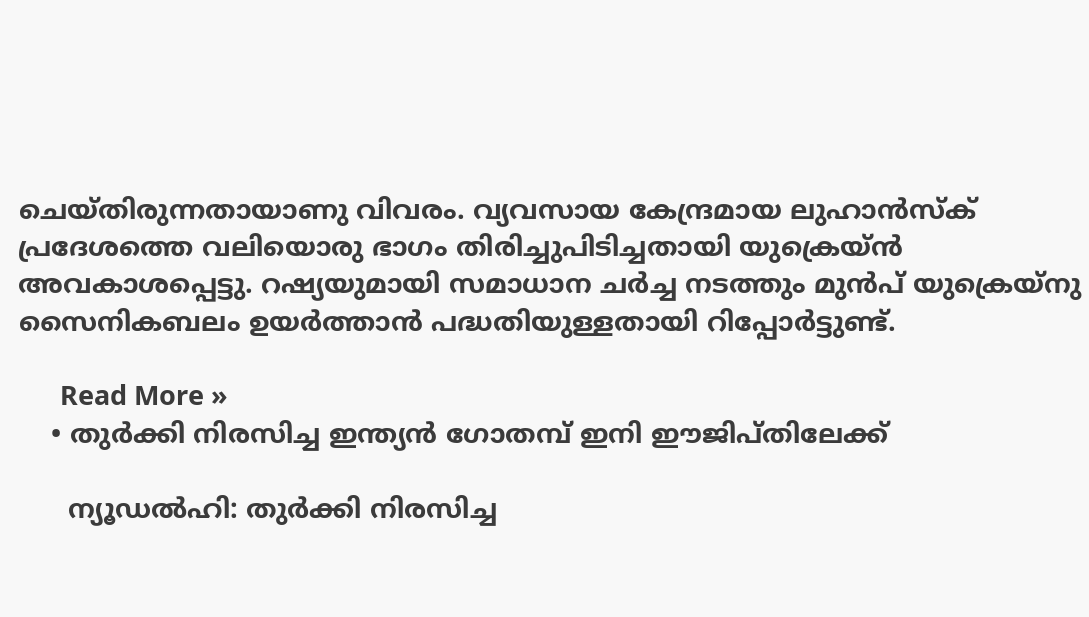ചെയ്‌തിരുന്നതായാണു വിവരം. വ്യവസായ കേന്ദ്രമായ ലുഹാൻസ്‌ക് പ്രദേശത്തെ വലിയൊരു ഭാഗം തിരിച്ചുപിടിച്ചതായി യുക്രെയ്ൻ അവകാശപ്പെട്ടു. റഷ്യയുമായി സമാധാന ചർച്ച നടത്തും മുൻപ് യുക്രെയ്‌നു സൈനികബലം ഉയർത്താൻ പദ്ധതിയുള്ളതായി റിപ്പോർട്ടുണ്ട്.

      Read More »
    • തുര്‍ക്കി നിരസിച്ച ഇന്ത്യന്‍ ഗോതമ്പ് ഇനി ഈജിപ്തിലേക്ക്

      ന്യൂഡല്‍ഹി: തുര്‍ക്കി നിരസിച്ച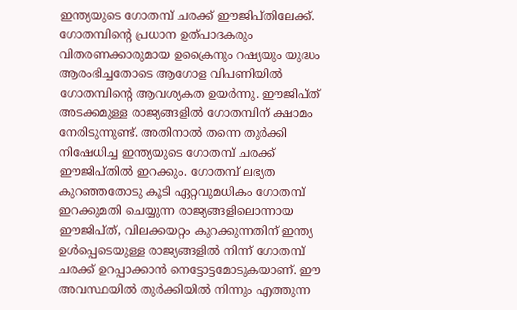ഇന്ത്യയുടെ ഗോതമ്പ് ചരക്ക് ഈജിപ്തിലേക്ക്. ഗോതമ്പിന്റെ പ്രധാന ഉത്പാദകരും വിതരണക്കാരുമായ ഉക്രൈനും റഷ്യയും യുദ്ധം ആരംഭിച്ചതോടെ ആഗോള വിപണിയില്‍ ഗോതമ്പിന്റെ ആവശ്യകത ഉയര്‍ന്നു. ഈജിപ്ത് അടക്കമുള്ള രാജ്യങ്ങളില്‍ ഗോതമ്പിന് ക്ഷാമം നേരിടുന്നുണ്ട്. അതിനാല്‍ തന്നെ തുര്‍ക്കി നിഷേധിച്ച ഇന്ത്യയുടെ ഗോതമ്പ് ചരക്ക് ഈജിപ്തില്‍ ഇറക്കും. ഗോതമ്പ് ലഭ്യത കുറഞ്ഞതോടു കൂടി ഏറ്റവുമധികം ഗോതമ്പ് ഇറക്കുമതി ചെയ്യുന്ന രാജ്യങ്ങളിലൊന്നായ ഈജിപ്ത്, വിലക്കയറ്റം കുറക്കുന്നതിന് ഇന്ത്യ ഉള്‍പ്പെടെയുള്ള രാജ്യങ്ങളില്‍ നിന്ന് ഗോതമ്പ് ചരക്ക് ഉറപ്പാക്കാന്‍ നെട്ടോട്ടമോടുകയാണ്. ഈ അവസ്ഥയില്‍ തുര്‍ക്കിയില്‍ നിന്നും എത്തുന്ന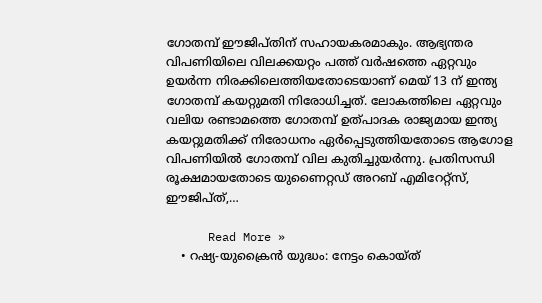ഗോതമ്പ് ഈജിപ്തിന് സഹായകരമാകും. ആഭ്യന്തര വിപണിയിലെ വിലക്കയറ്റം പത്ത് വര്‍ഷത്തെ ഏറ്റവും ഉയര്‍ന്ന നിരക്കിലെത്തിയതോടെയാണ് മെയ് 13 ന് ഇന്ത്യ ഗോതമ്പ് കയറ്റുമതി നിരോധിച്ചത്. ലോകത്തിലെ ഏറ്റവും വലിയ രണ്ടാമത്തെ ഗോതമ്പ് ഉത്പാദക രാജ്യമായ ഇന്ത്യ കയറ്റുമതിക്ക് നിരോധനം ഏര്‍പ്പെടുത്തിയതോടെ ആഗോള വിപണിയില്‍ ഗോതമ്പ് വില കുതിച്ചുയര്‍ന്നു. പ്രതിസന്ധി രൂക്ഷമായതോടെ യുണൈറ്റഡ് അറബ് എമിറേറ്റ്‌സ്, ഈജിപ്ത്,…

      Read More »
    • റഷ്യ-യുക്രൈന്‍ യുദ്ധം: നേട്ടം കൊയ്ത്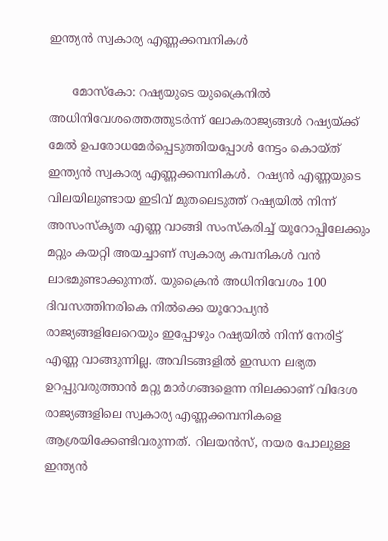ഇന്ത്യന്‍ സ്വകാര്യ എണ്ണക്കമ്പനികള്‍

      മോസ്‌കോ: റഷ്യയുടെ യുക്രൈനില്‍ അധിനിവേശത്തെത്തുടര്‍ന്ന് ലോകരാജ്യങ്ങള്‍ റഷ്യയ്ക്ക് മേല്‍ ഉപരോധമേര്‍പ്പെടുത്തിയപ്പോള്‍ നേട്ടം കൊയ്ത് ഇന്ത്യന്‍ സ്വകാര്യ എണ്ണക്കമ്പനികള്‍.  റഷ്യന്‍ എണ്ണയുടെ വിലയിലുണ്ടായ ഇടിവ് മുതലെടുത്ത് റഷ്യയില്‍ നിന്ന് അസംസ്‌കൃത എണ്ണ വാങ്ങി സംസ്‌കരിച്ച് യൂറോപ്പിലേക്കും മറ്റും കയറ്റി അയച്ചാണ് സ്വകാര്യ കമ്പനികള്‍ വന്‍ ലാഭമുണ്ടാക്കുന്നത്. യുക്രൈന്‍ അധിനിവേശം 100 ദിവസത്തിനരികെ നില്‍ക്കെ യൂറോപ്യന്‍ രാജ്യങ്ങളിലേറെയും ഇപ്പോഴും റഷ്യയില്‍ നിന്ന് നേരിട്ട് എണ്ണ വാങ്ങുന്നില്ല. അവിടങ്ങളില്‍ ഇന്ധന ലഭ്യത ഉറപ്പുവരുത്താന്‍ മറ്റു മാര്‍ഗങ്ങളെന്ന നിലക്കാണ് വിദേശ രാജ്യങ്ങളിലെ സ്വകാര്യ എണ്ണക്കമ്പനികളെ ആശ്രയിക്കേണ്ടിവരുന്നത്. റിലയന്‍സ്, നയര പോലുള്ള ഇന്ത്യന്‍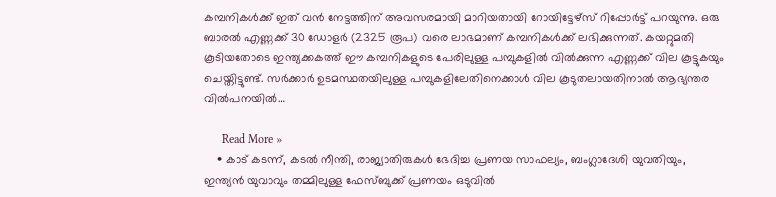കമ്പനികള്‍ക്ക് ഇത് വന്‍ നേട്ടത്തിന് അവസരമായി മാറിയതായി റോയിട്ടേഴ്‌സ് റിപ്പോര്‍ട്ട് പറയുന്നു. ഒരു ബാരല്‍ എണ്ണക്ക് 30 ഡോളര്‍ (2325 രൂപ) വരെ ലാഭമാണ് കമ്പനികള്‍ക്ക് ലഭിക്കുന്നത്. കയറ്റുമതി കൂടിയതോടെ ഇന്ത്യക്കകത്ത് ഈ കമ്പനികളുടെ പേരിലുള്ള പമ്പുകളില്‍ വില്‍ക്കുന്ന എണ്ണക്ക് വില കൂട്ടുകയും ചെയ്തിട്ടുണ്ട്. സര്‍ക്കാര്‍ ഉടമസ്ഥതയിലുള്ള പമ്പുകളിലേതിനെക്കാള്‍ വില കൂടുതലായതിനാല്‍ ആഭ്യന്തര വില്‍പനയില്‍…

      Read More »
    • കാട് കടന്ന്, കടൽ നീന്തി, രാജ്യാതിരുകൾ ഭേദിച്ച പ്രണയ സാഫല്യം, ബംഗ്ലാദേശി യുവതിയും, ഇന്ത്യൻ യുവാവും തമ്മിലുള്ള ഫേസ്ബുക്ക് പ്രണയം ഒടുവിൽ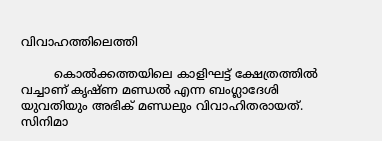വിവാഹത്തിലെത്തി

         കൊല്‍ക്കത്തയിലെ കാളിഘട്ട് ക്ഷേത്രത്തില്‍ വച്ചാണ് കൃഷ്ണ മണ്ഡല്‍ എന്ന ബംഗ്ലാദേശി യുവതിയും അഭിക് മണ്ഡലും വിവാഹിതരായത്. സിനിമാ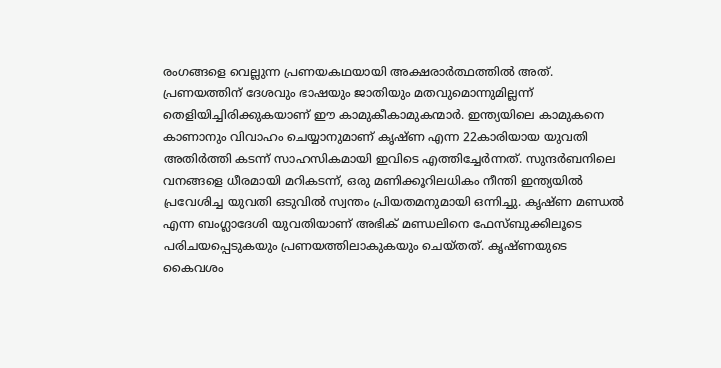രംഗങ്ങളെ വെല്ലുന്ന പ്രണയകഥയായി അക്ഷരാര്‍ത്ഥത്തില്‍ അത്. പ്രണയത്തിന് ദേശവും ഭാഷയും ജാതിയും മതവുമൊന്നുമില്ലന്ന് തെളിയിച്ചിരിക്കുകയാണ് ഈ കാമുകീകാമുകന്മാർ. ഇന്ത്യയിലെ കാമുകനെ കാണാനും വിവാഹം ചെയ്യാനുമാണ് കൃഷ്ണ എന്ന 22കാരിയായ യുവതി അതിര്‍ത്തി കടന്ന് സാഹസികമായി ഇവിടെ എത്തിച്ചേര്‍ന്നത്. സുന്ദര്‍ബനിലെ വനങ്ങളെ ധീരമായി മറികടന്ന്, ഒരു മണിക്കൂറിലധികം നീന്തി ഇന്ത്യയില്‍ പ്രവേശിച്ച യുവതി ഒടുവിൽ സ്വന്തം പ്രിയതമനുമായി ഒന്നിച്ചു. കൃഷ്ണ മണ്ഡല്‍ എന്ന ബംഗ്ലാദേശി യുവതിയാണ് അഭിക് മണ്ഡലിനെ ഫേസ്ബുക്കിലൂടെ പരിചയപ്പെടുകയും പ്രണയത്തിലാകുകയും ചെയ്തത്. കൃഷ്ണയുടെ കൈവശം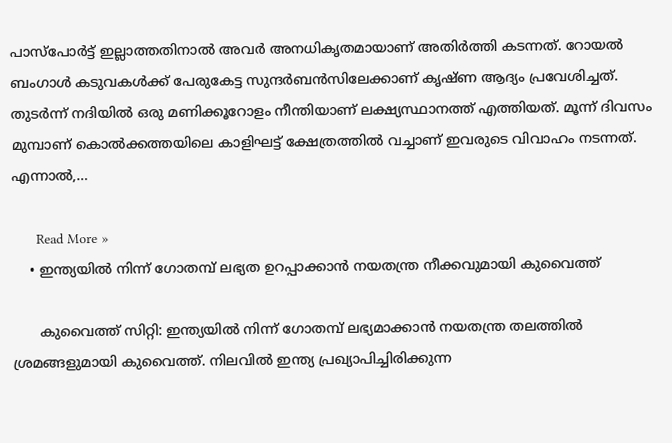പാസ്‌പോര്‍ട്ട് ഇല്ലാത്തതിനാല്‍ അവര്‍ അനധികൃതമായാണ് അതിര്‍ത്തി കടന്നത്. റോയല്‍ ബംഗാള്‍ കടുവകള്‍ക്ക് പേരുകേട്ട സുന്ദര്‍ബന്‍സിലേക്കാണ് കൃഷ്ണ ആദ്യം പ്രവേശിച്ചത്. തുടര്‍ന്ന് നദിയില്‍ ഒരു മണിക്കൂറോളം നീന്തിയാണ് ലക്ഷ്യസ്ഥാനത്ത് എത്തിയത്. മൂന്ന് ദിവസം മുമ്പാണ് കൊല്‍ക്കത്തയിലെ കാളിഘട്ട് ക്ഷേത്രത്തില്‍ വച്ചാണ് ഇവരുടെ വിവാഹം നടന്നത്. എന്നാല്‍,…

      Read More »
    • ഇന്ത്യയില്‍ നിന്ന് ഗോതമ്പ് ലഭ്യത ഉറപ്പാക്കാന്‍ നയതന്ത്ര നീക്കവുമായി കുവൈത്ത്

      കുവൈത്ത് സിറ്റി: ഇന്ത്യയില്‍ നിന്ന് ഗോതമ്പ് ലഭ്യമാക്കാന്‍ നയതന്ത്ര തലത്തില്‍ ശ്രമങ്ങളുമായി കുവൈത്ത്. നിലവില്‍ ഇന്ത്യ പ്രഖ്യാപിച്ചിരിക്കുന്ന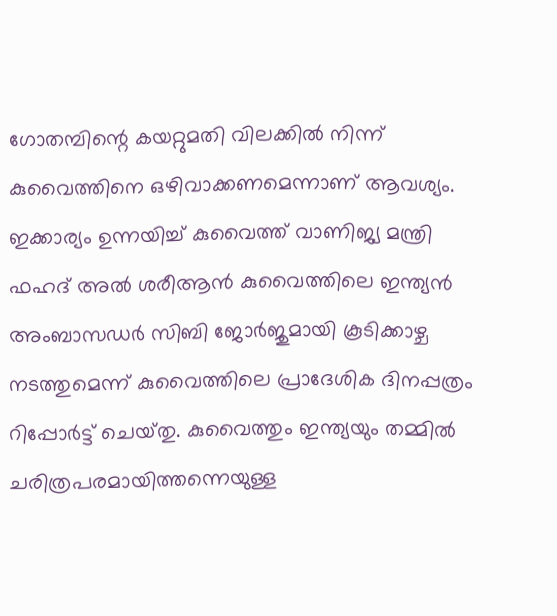ഗോതമ്പിന്റെ കയറ്റുമതി വിലക്കില്‍ നിന്ന് കുവൈത്തിനെ ഒഴിവാക്കണമെന്നാണ് ആവശ്യം. ഇക്കാര്യം ഉന്നയിച്ച് കുവൈത്ത് വാണിജ്യ മന്ത്രി ഫഹദ് അല്‍ ശരീആന്‍ കുവൈത്തിലെ ഇന്ത്യന്‍ അംബാസഡര്‍ സിബി ജോര്‍ജുമായി കൂടിക്കാഴ്ച നടത്തുമെന്ന് കുവൈത്തിലെ പ്രാദേശിക ദിനപ്പത്രം റിപ്പോര്‍ട്ട് ചെയ്‍തു. കുവൈത്തും ഇന്ത്യയും തമ്മില്‍ ചരിത്രപരമായിത്തന്നെയുള്ള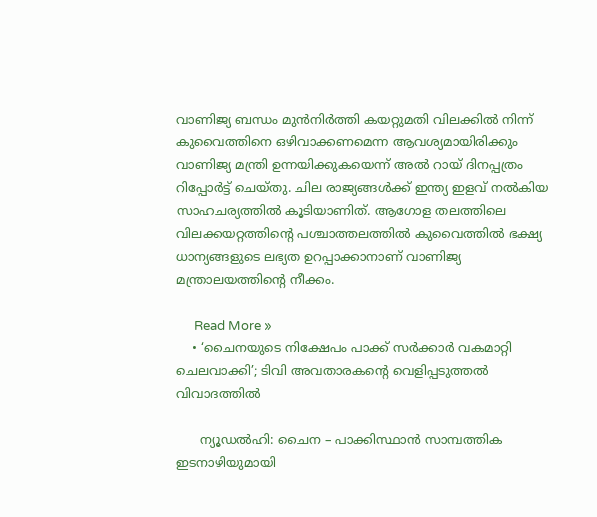വാണിജ്യ ബന്ധം മുന്‍നിര്‍ത്തി കയറ്റുമതി വിലക്കില്‍ നിന്ന് കുവൈത്തിനെ ഒഴിവാക്കണമെന്ന ആവശ്യമായിരിക്കും വാണിജ്യ മന്ത്രി ഉന്നയിക്കുകയെന്ന് അല്‍ റായ് ദിനപ്പത്രം റിപ്പോര്‍ട്ട് ചെയ്‍തു. ചില രാജ്യങ്ങള്‍ക്ക് ഇന്ത്യ ഇളവ് നല്‍കിയ സാഹചര്യത്തില്‍ കൂടിയാണിത്. ആഗോള തലത്തിലെ വിലക്കയറ്റത്തിന്റെ പശ്ചാത്തലത്തില്‍ കുവൈത്തില്‍ ഭക്ഷ്യ ധാന്യങ്ങളുടെ ലഭ്യത ഉറപ്പാക്കാനാണ് വാണിജ്യ മന്ത്രാലയത്തിന്റെ നീക്കം.

      Read More »
    • ‘ചൈനയുടെ നിക്ഷേപം പാക്ക് സർക്കാർ വകമാറ്റി ചെലവാക്കി’; ടിവി അവതാരകന്റെ വെളിപ്പടുത്തൽ വിവാദത്തിൽ

      ന്യൂഡൽഹി: ചൈന – പാക്കിസ്ഥാൻ സാമ്പത്തിക ഇടനാഴിയുമായി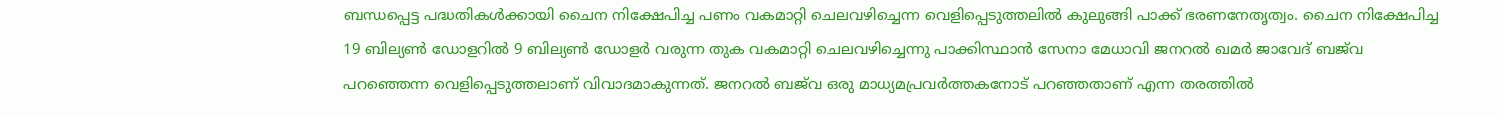ബന്ധപ്പെട്ട പദ്ധതികൾക്കായി ചൈന നിക്ഷേപിച്ച പണം വകമാറ്റി ചെലവഴിച്ചെന്ന വെളിപ്പെടുത്തലിൽ കുലുങ്ങി പാക്ക് ഭരണനേതൃത്വം. ചൈന നിക്ഷേപിച്ച 19 ബില്യൺ ഡോളറിൽ 9 ബില്യൺ ഡോളർ വരുന്ന തുക വകമാറ്റി ചെലവഴിച്ചെന്നു പാക്കിസ്ഥാൻ സേനാ മേധാവി ജനറൽ ഖമർ ജാവേദ് ബജ്‌വ പറഞ്ഞെന്ന വെളിപ്പെടുത്തലാണ് വിവാദമാകുന്നത്. ജനറൽ ബജ്‌വ ഒരു മാധ്യമപ്രവർത്തകനോട് പറഞ്ഞതാണ് എന്ന തരത്തിൽ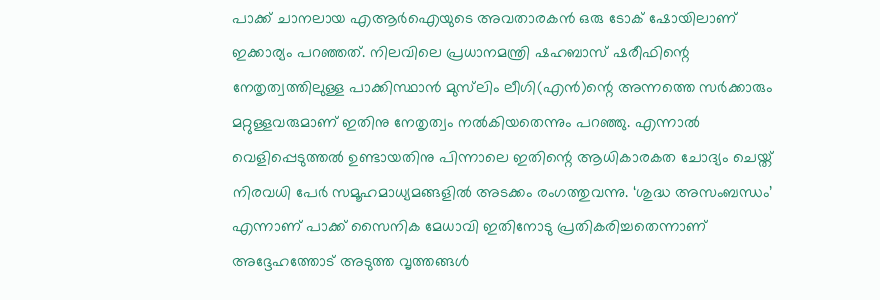പാക്ക് ചാനലായ എആർഐയുടെ അവതാരകൻ ഒരു ടോക് ഷോയിലാണ് ഇക്കാര്യം പറഞ്ഞത്. നിലവിലെ പ്രധാനമന്ത്രി ഷഹബാസ് ഷരീഫിന്റെ നേതൃത്വത്തിലുള്ള പാക്കിസ്ഥാൻ മുസ്‍ലിം ലീഗി(എൻ)ന്റെ അന്നത്തെ സർക്കാരും മറ്റുള്ളവരുമാണ് ഇതിനു നേതൃത്വം നൽകിയതെന്നും പറഞ്ഞു. എന്നാൽ വെളിപ്പെടുത്തൽ ഉണ്ടായതിനു പിന്നാലെ ഇതിന്റെ ആധികാരകത ചോദ്യം ചെയ്ത് നിരവധി പേർ സമൂഹമാധ്യമങ്ങളിൽ അടക്കം രംഗത്തുവന്നു. ‘ശുദ്ധ അസംബന്ധം’ എന്നാണ് പാക്ക് സൈനിക മേധാവി ഇതിനോടു പ്രതികരിച്ചതെന്നാണ് അദ്ദേഹത്തോട് അടുത്ത വൃത്തങ്ങൾ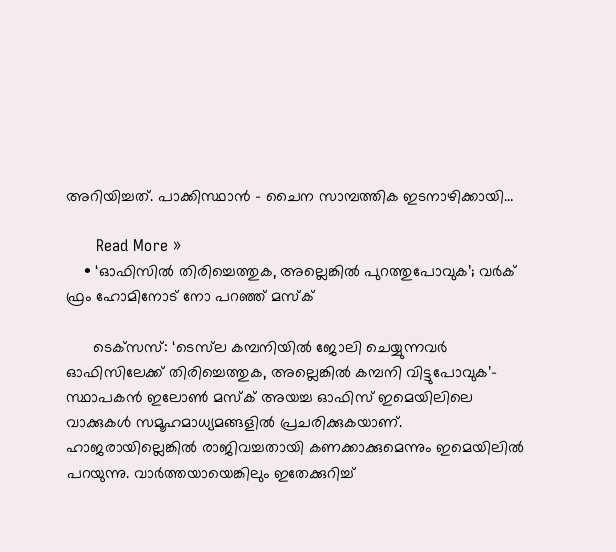അറിയിച്ചത്. പാക്കിസ്ഥാൻ – ചൈന സാമ്പത്തിക ഇടനാഴിക്കായി…

      Read More »
    • ‘ഓഫിസില്‍ തിരിച്ചെത്തുക, അല്ലെങ്കില്‍ പുറത്തുപോവുക’; വര്‍ക് ഫ്രം ഹോമിനോട് നോ പറഞ്ഞ് മസ്‌ക്

      ടെക്‌സസ്: ‘ടെസ്‌ല കമ്പനിയിൽ ജോലി ചെയ്യുന്നവർ ഓഫിസിലേക്ക് തിരിച്ചെത്തുക, അല്ലെങ്കിൽ കമ്പനി വിട്ടുപോവുക’- സ്ഥാപകൻ ഇലോൺ മസ്‌ക് അയച്ച ഓഫിസ് ഇമെയിലിലെ വാക്കുകൾ സമൂഹമാധ്യമങ്ങളിൽ പ്രചരിക്കുകയാണ്. ഹാജരായില്ലെങ്കിൽ രാജിവച്ചതായി കണക്കാക്കുമെന്നും ഇമെയിലിൽ പറയുന്നു. വാർത്തയായെങ്കിലും ഇതേക്കുറിച്ച്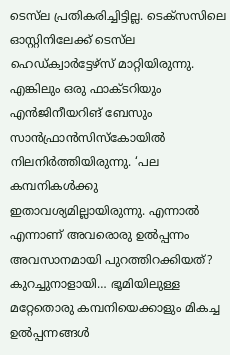ടെസ്‌ല പ്രതികരിച്ചിട്ടില്ല. ടെക്സസിലെ ഓസ്റ്റിനിലേക്ക് ടെസ്‍‌ല ഹെഡ്‌ക്വാർട്ടേഴ്സ് മാറ്റിയിരുന്നു. എങ്കിലും ഒരു ഫാക്ടറിയും എൻജിനീയറിങ് ബേസും സാൻഫ്രാൻസിസ്കോയിൽ നിലനിർത്തിയിരുന്നു. ‘പല കമ്പനികൾക്കു ഇതാവശ്യമില്ലായിരുന്നു. എന്നാൽ എന്നാണ് അവരൊരു ഉൽപ്പന്നം അവസാനമായി പുറത്തിറക്കിയത്? കുറച്ചുനാളായി… ഭൂമിയിലുള്ള മറ്റേതൊരു കമ്പനിയെക്കാളും മികച്ച ഉൽപ്പന്നങ്ങൾ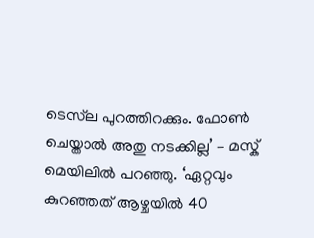ടെസ്‌ല പുറത്തിറക്കും. ഫോണ്‍ ചെയ്താൽ അതു നടക്കില്ല’ – മസ്ക് മെയിലിൽ പറഞ്ഞു. ‘ഏറ്റവും കുറഞ്ഞത് ആഴ്ചയിൽ 40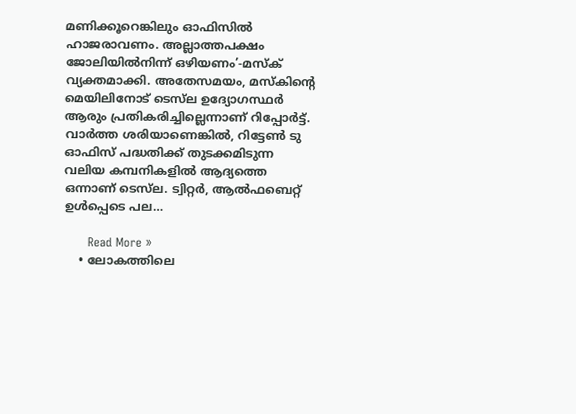മണിക്കൂറെങ്കിലും ഓഫിസിൽ ഹാജരാവണം. അല്ലാത്തപക്ഷം ജോലിയിൽനിന്ന് ഒഴിയണം’-മസ്‌ക് വ്യക്തമാക്കി. അതേസമയം, മസ്‌കിന്റെ മെയിലിനോട് ടെസ്‌ല ഉദ്യോഗസ്ഥർ ആരും പ്രതികരിച്ചില്ലെന്നാണ് റിപ്പോർട്ട്. വാർത്ത ശരിയാണെങ്കിൽ, റിട്ടേൺ ടു ഓഫിസ്‌ പദ്ധതിക്ക് തുടക്കമിടുന്ന വലിയ കമ്പനികളിൽ ആദ്യത്തെ ഒന്നാണ് ടെസ്‌ല. ട്വിറ്റർ, ആൽഫബെറ്റ് ഉൾപ്പെടെ പല…

      Read More »
    • ലോകത്തിലെ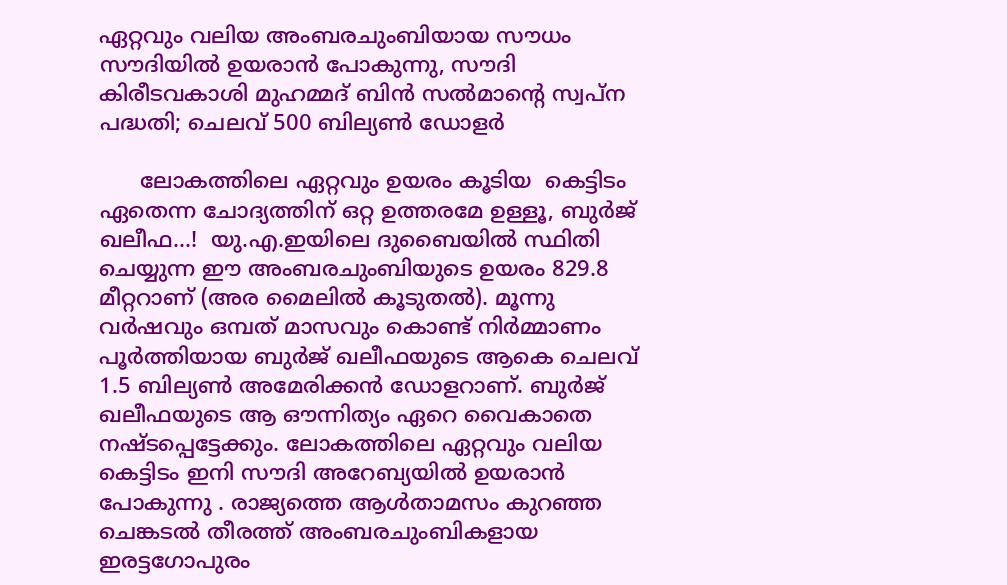ഏറ്റവും വലിയ അംബരചുംബിയായ സൗധം സൗദിയില്‍ ഉയരാന്‍ പോകുന്നു, സൗദി കിരീടവകാശി മുഹമ്മദ് ബിന്‍ സല്‍മാന്റെ സ്വപ്ന പദ്ധതി; ചെലവ് 500 ബില്യണ്‍ ഡോളര്‍

      ലോകത്തിലെ ഏറ്റവും ഉയരം കൂടിയ  കെട്ടിടം ഏതെന്ന ചോദ്യത്തിന് ഒറ്റ ഉത്തരമേ ഉള്ളൂ, ബുർജ് ഖലീഫ…!  യു.എ.ഇയിലെ ദുബൈയിൽ സ്ഥിതി ചെയ്യുന്ന ഈ അംബരചുംബിയുടെ ഉയരം 829.8 മീറ്ററാണ് (അര മൈലിൽ കൂടുതൽ). മൂന്നു വർഷവും ഒമ്പത് മാസവും കൊണ്ട് നിർമ്മാണം പൂർത്തിയായ ബുർജ് ഖലീഫയുടെ ആകെ ചെലവ് 1.5 ബില്യൺ അമേരിക്കൻ ഡോളറാണ്. ബുർജ് ഖലീഫയുടെ ആ ഔന്നിത്യം ഏറെ വൈകാതെ നഷ്ടപ്പെട്ടേക്കും. ലോകത്തിലെ ഏറ്റവും വലിയ കെട്ടിടം ഇനി സൗദി അറേബ്യയില്‍ ഉയരാന്‍ പോകുന്നു . രാജ്യത്തെ ആള്‍താമസം കുറഞ്ഞ ചെങ്കടല്‍ തീരത്ത് അംബരചുംബികളായ ഇരട്ടഗോപുരം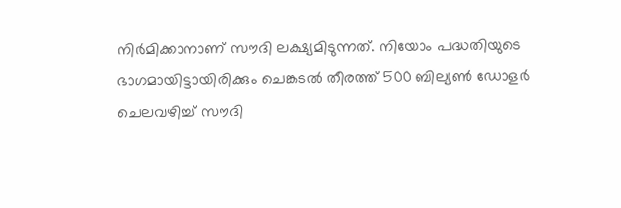നിര്‍മിക്കാനാണ് സൗദി ലക്ഷ്യമിടുന്നത്. നിയോം പദ്ധതിയുടെ ഭാഗമായിട്ടായിരിക്കും ചെങ്കടല്‍ തീരത്ത് 500 ബില്യണ്‍ ഡോളര്‍ ചെലവഴിച്ച് സൗദി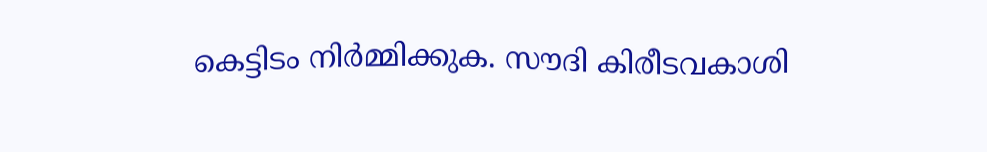കെട്ടിടം നിര്‍മ്മിക്കുക. സൗദി കിരീടവകാശി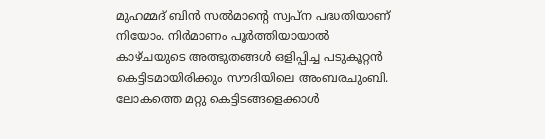മുഹമ്മദ് ബിന്‍ സല്‍മാന്റെ സ്വപ്ന പദ്ധതിയാണ് നിയോം. നിര്‍മാണം പൂര്‍ത്തിയായാല്‍ കാഴ്ചയുടെ അത്ഭുതങ്ങള്‍ ഒളിപ്പിച്ച പടുകൂറ്റന്‍ കെട്ടിടമായിരിക്കും സൗദിയിലെ അംബരചുംബി. ലോകത്തെ മറ്റു കെട്ടിടങ്ങളെക്കാള്‍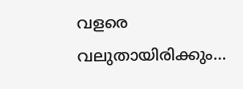വളരെ വലുതായിരിക്കും…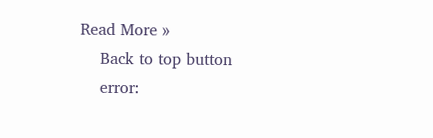Read More »
    Back to top button
    error: